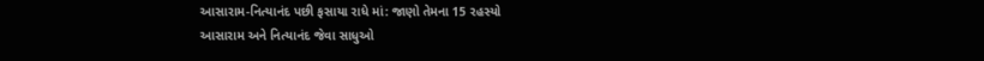આસારામ-નિત્યાનંદ પછી ફસાયા રાધે માં: જાણો તેમના 15 રહસ્યો
આસારામ અને નિત્યાનંદ જેવા સાધુઓ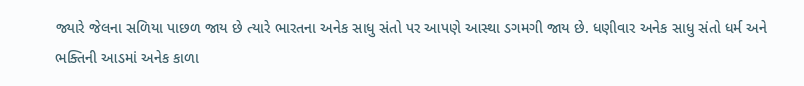જ્યારે જેલના સળિયા પાછળ જાય છે ત્યારે ભારતના અનેક સાધુ સંતો પર આપણે આસ્થા ડગમગી જાય છે. ધણીવાર અનેક સાધુ સંતો ધર્મ અને ભક્તિની આડમાં અનેક કાળા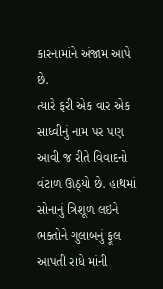કારનામાંને અંજામ આપે છે.
ત્યારે ફરી એક વાર એક સાધ્વીનું નામ પર પણ આવી જ રીતે વિવાદનો વંટાળ ઊઠ્યો છે. હાથમાં સોનાનું ત્રિશૂળ લઇને ભક્તોને ગુલાબનું ફૂલ આપતી રાધે માંની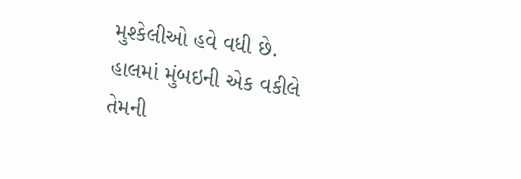મુશ્કેલીઓ હવે વધી છે.
હાલમાં મુંબઇની એક વકીલે તેમની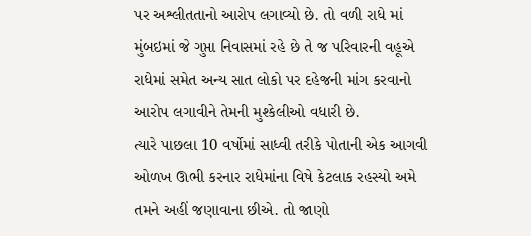પર અશ્લીતતાનો આરોપ લગાવ્યો છે. તો વળી રાધે માં મુંબઇમાં જે ગુપ્તા નિવાસમાં રહે છે તે જ પરિવારની વહૂએ રાધેમાં સમેત અન્ય સાત લોકો પર દહેજની માંગ કરવાનો આરોપ લગાવીને તેમની મુશ્કેલીઓ વધારી છે.
ત્યારે પાછલા 10 વર્ષોમાં સાધ્વી તરીકે પોતાની એક આગવી ઓળખ ઊભી કરનાર રાધેમાંના વિષે કેટલાક રહસ્યો અમે તમને અહીં જણાવાના છીએ. તો જાણો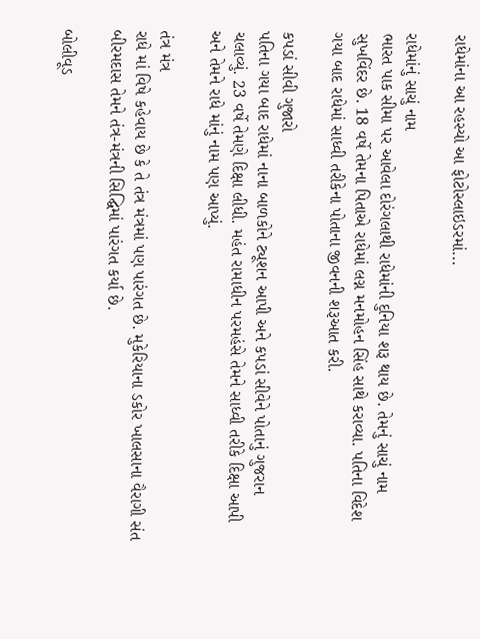રાધેમાંના આ રહસ્યો આ ફોટોસ્લાઇડરમાં...

રાધેમાંનું સાચું નામ
ભારત પાક સીમા પર આવેલા દોરંગલાથી રાધેમાંની દુનિયા શરૂ થાય છે. તેમનું સાચું નામ સુખવિંદર છે. 18 વર્ષે તેમના પિતાએ રાધેમાં લગ્ન મનમોહન સિંહ સાથે કરાવ્યા. પતિના વિદેશ ગયા બાદ રાધેમાં સાધ્વી તરીકેના પોતાના જીવનની શરૂઆત કરી.

કપડાં સીવી ગુજારો
પતિના ગયા બાદ રાધેમાં નાના બાળકોને ટ્યૂશન આપી અને કપડાં સીવેને પોતાનું ગુજરાન ચલાવ્યું. 23 વર્ષે તેમણે દિક્ષા લીધી. મહંત રામાધીન પરમહંસે તેમને સાધ્વી તરીકે દિક્ષા આપી અને તેમને રાધે માંનું નામ પણ આપ્યું.

તંત્ર મંત્ર
રાધે માં વિષે કહેવાય છે કે તે તંત્ર મંત્રમાં પણ પારંગત છે. મુકેરિયાના ડકોર ખાલસાના વૈરાગી સંત બીરમદાસ તેમને તંત્ર-મંત્રની સિદ્ઘિમાં પારંગત કર્યા છે.

બોલીવૂડ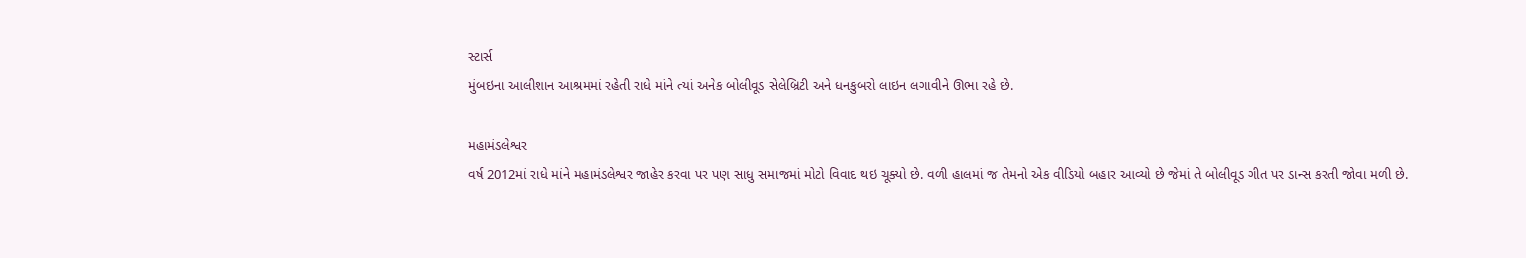સ્ટાર્સ
મુંબઇના આલીશાન આશ્રમમાં રહેતી રાધે માંને ત્યાં અનેક બોલીવૂડ સેલેબ્રિટી અને ધનકુબરો લાઇન લગાવીને ઊભા રહે છે.

મહામંડલેશ્વર
વર્ષ 2012માં રાધે માંને મહામંડલેશ્વર જાહેર કરવા પર પણ સાધુ સમાજમાં મોટો વિવાદ થઇ ચૂક્યો છે. વળી હાલમાં જ તેમનો એક વીડિયો બહાર આવ્યો છે જેમાં તે બોલીવૂડ ગીત પર ડાન્સ કરતી જોવા મળી છે.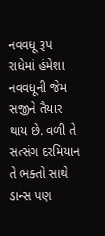નવવધૂ રૂપ
રાધેમાં હંમેશા નવવધૂની જેમ સજીને તૈયાર થાય છે. વળી તે સત્સંગ દરમિયાન તે ભક્તો સાથે ડાન્સ પણ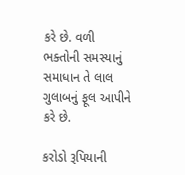કરે છે. વળી ભક્તોની સમસ્યાનું સમાધાન તે લાલ ગુલાબનું ફૂલ આપીને કરે છે.

કરોડો રૂપિયાની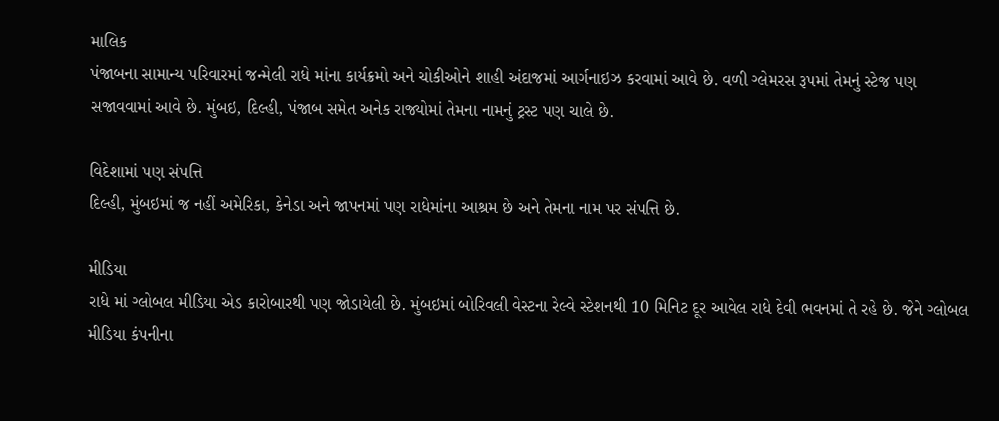માલિક
પંજાબના સામાન્ય પરિવારમાં જન્મેલી રાધે માંના કાર્યક્રમો અને ચોકીઓને શાહી અંદાજમાં આર્ગનાઇઝ કરવામાં આવે છે. વળી ગ્લેમરસ રૂપમાં તેમનું સ્ટેજ પણ સજાવવામાં આવે છે. મુંબઇ, દિલ્હી, પંજાબ સમેત અનેક રાજ્યોમાં તેમના નામનું ટ્રસ્ટ પણ ચાલે છે.

વિદેશામાં પણ સંપત્તિ
દિલ્હી, મુંબઇમાં જ નહીં અમેરિકા, કેનેડા અને જાપનમાં પણ રાધેમાંના આશ્રમ છે અને તેમના નામ પર સંપત્તિ છે.

મીડિયા
રાધે માં ગ્લોબલ મીડિયા એડ કારોબારથી પણ જોડાયેલી છે. મુંબઇમાં બોરિવલી વેસ્ટના રેલ્વે સ્ટેશનથી 10 મિનિટ દૂર આવેલ રાધે દેવી ભવનમાં તે રહે છે. જેને ગ્લોબલ મીડિયા કંપનીના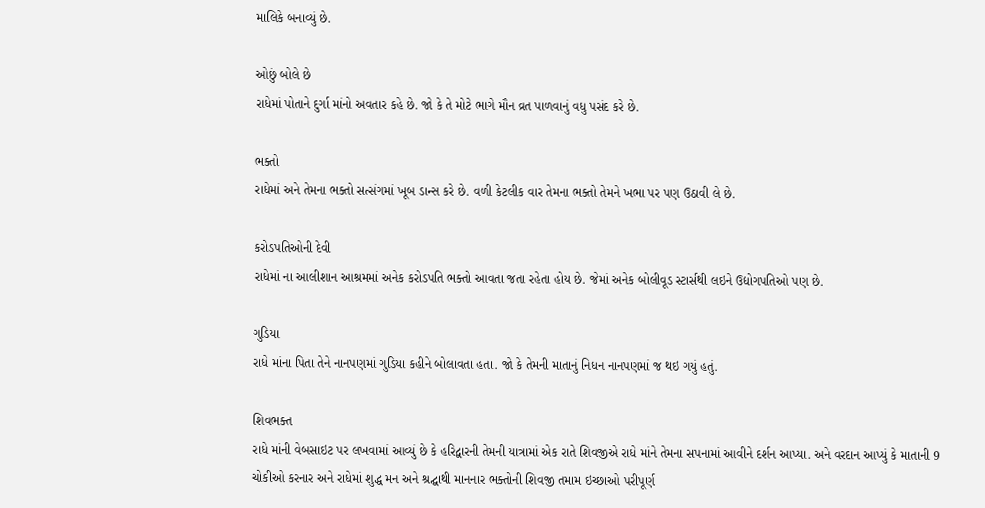માલિકે બનાવ્યું છે.

ઓછું બોલે છે
રાધેમાં પોતાને દુર્ગા માંનો અવતાર કહે છે. જો કે તે મોટે ભાગે મૌન વ્રત પાળવાનું વધુ પસંદ કરે છે.

ભક્તો
રાધેમાં અને તેમના ભક્તો સત્સંગમાં ખૂબ ડાન્સ કરે છે. વળી કેટલીક વાર તેમના ભક્તો તેમને ખભા પર પણ ઉઠાવી લે છે.

કરોડપતિઓની દેવી
રાધેમાં ના આલીશાન આશ્રમમાં અનેક કરોડપતિ ભક્તો આવતા જતા રહેતા હોય છે. જેમાં અનેક બોલીવૂડ સ્ટાર્સથી લઇને ઉદ્યોગપતિઓ પણ છે.

ગુડિયા
રાધે માંના પિતા તેને નાનપણમાં ગુડિયા કહીને બોલાવતા હતા. જો કે તેમની માતાનું નિધન નાનપણમાં જ થઇ ગયું હતું.

શિવભક્ત
રાધે માંની વેબસાઇટ પર લખવામાં આવ્યું છે કે હરિદ્વારની તેમની યાત્રામાં એક રાતે શિવજીએ રાધે માંને તેમના સપનામાં આવીને દર્શન આપ્યા. અને વરદાન આપ્યું કે માતાની 9 ચોકીઓ કરનાર અને રાધેમાં શુદ્ધ મન અને શ્રદ્ઘાથી માનનાર ભક્તોની શિવજી તમામ ઇચ્છાઓ પરીપૂર્ણ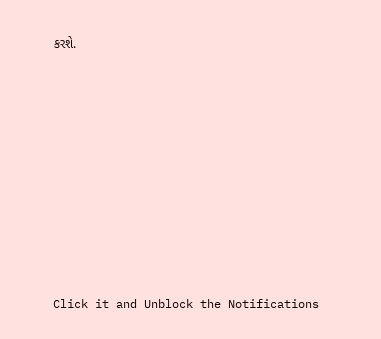કરશે.












Click it and Unblock the Notifications